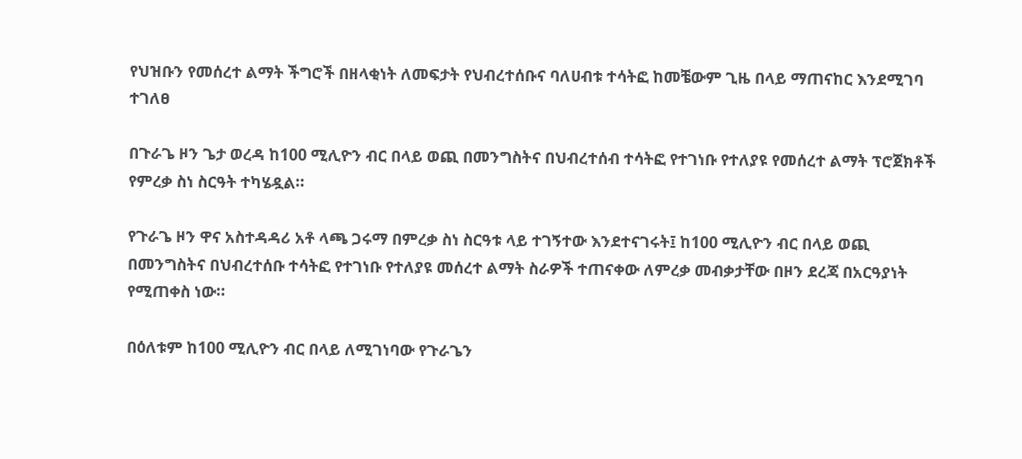የህዝቡን የመሰረተ ልማት ችግሮች በዘላቂነት ለመፍታት የህብረተሰቡና ባለሀብቱ ተሳትፎ ከመቼውም ጊዜ በላይ ማጠናከር እንደሚገባ ተገለፀ

በጉራጌ ዞን ጌታ ወረዳ ከ100 ሚሊዮን ብር በላይ ወጪ በመንግስትና በህብረተሰብ ተሳትፎ የተገነቡ የተለያዩ የመሰረተ ልማት ፕሮጀክቶች የምረቃ ስነ ስርዓት ተካሄዷል።

የጉራጌ ዞን ዋና አስተዳዳሪ አቶ ላጫ ጋሩማ በምረቃ ስነ ስርዓቱ ላይ ተገኝተው እንደተናገሩት፤ ከ100 ሚሊዮን ብር በላይ ወጪ በመንግስትና በህብረተሰቡ ተሳትፎ የተገነቡ የተለያዩ መሰረተ ልማት ስራዎች ተጠናቀው ለምረቃ መብቃታቸው በዞን ደረጃ በአርዓያነት የሚጠቀስ ነው።

በዕለቱም ከ100 ሚሊዮን ብር በላይ ለሚገነባው የጉራጌን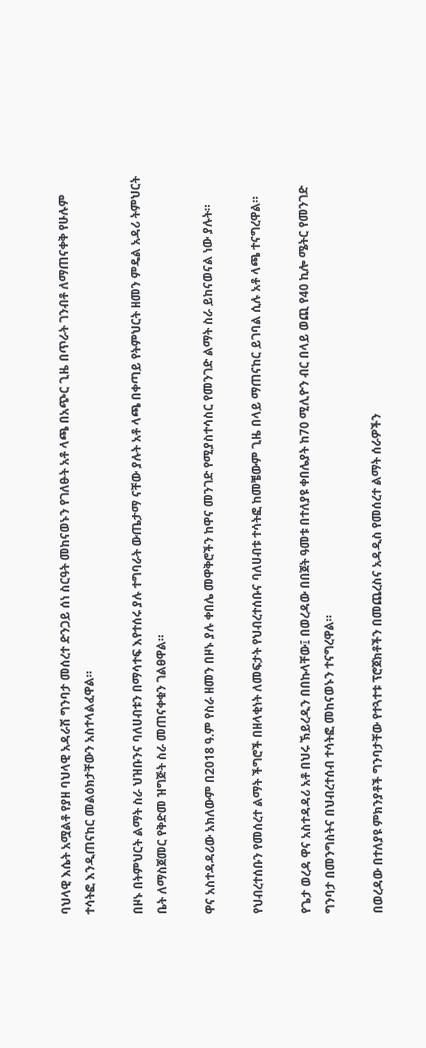ባህላዊ እሴት አሟልቶ የያዘ ባህላዊ አዳራሽ ግንባታ መሰረተ ድንጋይ ሰነ ስርዓት መከናወኑን የገለፁት አቶ ላጫ በአጭር ጊዜ በጥራት ገንብቶ ለማጠናቀቅ የሁሉም ተሳትፎ እንዲጠናከር መልዕክታቸውን አስተላልፈዋል።

በዞኑ በትምህርት ልማት ስራ ህዝቡንና ባለሀብቱን በማሳተፍ እየተሰሩ ያሉ ተግባራት ውጤታማ ናቸው ያሉት አቶ ላጫ በቀጣይ የትምህርት ዘመን ምዴል አዳሪ ትምህርት ቤት ለማስጀመር የቅድመ ዝግጅት ስራ መጠናቀቁን ገልፀዋል።

ዋና አስተዳዳሪው አክለውም በ2018 ዓ.ም የስራ ዘመን በዞኑ ያሉ ቀበሌ መዋቅሮችን ከዋና መንገድ የሚያስተሳስር የመንገድ ልማት ስራ ይከናወናል ነው ያሉት።

የህብረተሰቡን የመሰረተ ልማት ችግሮች በዘላቂነት ለመፍታት የህብረተሰቡና ባለሀብቱ ተሳትፎ ከመቼውም ጊዜ በላይ ማጠናከር ይገባል ሲሉ አቶ ላጫ ተናግረዋል።

የጌታ ወረዳ ዋና አስተዳዳሪ አቶ በህሩ ኽይረዲን በበኩላቸው፤ በወረዳው በበጀት ዓመቱ በተለያዩ ቀበሌያት ከ70 ሚሊዮን ብር በላይ ወጪ የ40 ኪሎ ሜትር የመንገድ ግንባታ በመንግስትና በህብረተሰብ ተሳትፎ መከናወኑን ተናግረዋል።

በወረዳው በተለያዩ ምክንያቶች ግንባታቸው የተጓተቱ ፕሮጀክቶችን በመጨረስና አዳዲስ የመሰረተ ልማት ሰራዎችን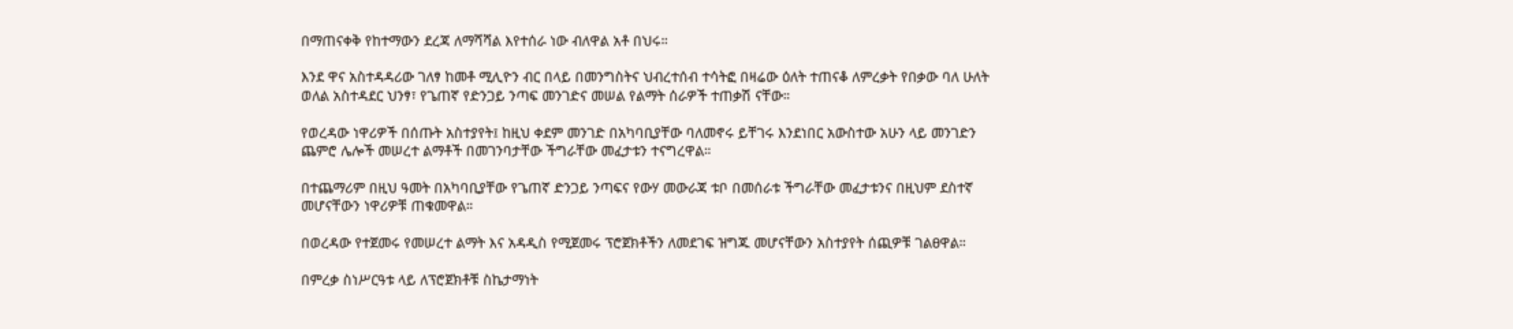በማጠናቀቅ የከተማውን ደረጃ ለማሻሻል እየተሰራ ነው ብለዋል አቶ በህሩ።

እንደ ዋና አስተዳዳሪው ገለፃ ከመቶ ሚሊዮን ብር በላይ በመንግስትና ህብረተሰብ ተሳትፎ በዛሬው ዕለት ተጠናቆ ለምረቃት የበቃው ባለ ሁለት ወለል አስተዳደር ህንፃ፣ የጌጠኛ የድንጋይ ንጣፍ መንገድና መሠል የልማት ሰራዎች ተጠቃሽ ናቸው።

የወረዳው ነዋሪዎች በሰጡት አስተያየት፤ ከዚህ ቀደም መንገድ በአካባቢያቸው ባለመኖሩ ይቸገሩ እንደነበር አውስተው አሁን ላይ መንገድን ጨምሮ ሌሎች መሠረተ ልማቶች በመገንባታቸው ችግራቸው መፈታቱን ተናግረዋል።

በተጨማሪም በዚህ ዓመት በአካባቢያቸው የጌጠኛ ድንጋይ ንጣፍና የውሃ መውራጃ ቱቦ በመሰራቱ ችግራቸው መፈታቱንና በዚህም ደስተኛ መሆናቸውን ነዋሪዎቹ ጠቁመዋል።

በወረዳው የተጀመሩ የመሠረተ ልማት እና አዳዲስ የሚጀመሩ ፕሮጀክቶችን ለመደገፍ ዝግጁ መሆናቸውን አስተያየት ሰጪዎቹ ገልፀዋል።

በምረቃ ስነሥርዓቱ ላይ ለፕሮጀክቶቹ ስኬታማነት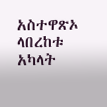አስተዋጽኦ ላበረከቱ አካላት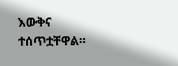እውቅና ተሰጥቷቸዋል።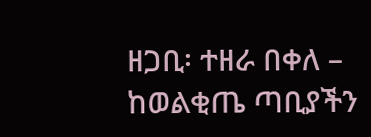ዘጋቢ፡ ተዘራ በቀለ – ከወልቂጤ ጣቢያችን